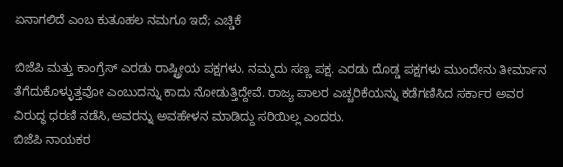ಏನಾಗಲಿದೆ ಎಂಬ ಕುತೂಹಲ ನಮಗೂ ಇದೆ; ಎಚ್ಡಿಕೆ

ಬಿಜೆಪಿ ಮತ್ತು ಕಾಂಗ್ರೆಸ್ ಎರಡು ರಾಷ್ಟ್ರೀಯ ಪಕ್ಷಗಳು. ನಮ್ಮದು ಸಣ್ಣ ಪಕ್ಷ. ಎರಡು ದೊಡ್ಡ ಪಕ್ಷಗಳು ಮುಂದೇನು ತೀರ್ಮಾನ ತೆಗೆದುಕೊಳ್ಳುತ್ತವೋ ಎಂಬುದನ್ನು ಕಾದು ನೋಡುತ್ತಿದ್ದೇವೆ. ರಾಜ್ಯ ಪಾಲರ ಎಚ್ಚರಿಕೆಯನ್ನು ಕಡೆಗಣಿಸಿದ ಸರ್ಕಾರ ಅವರ ವಿರುದ್ಧ ಧರಣಿ ನಡೆಸಿ,ಅವರನ್ನು ಅವಹೇಳನ ಮಾಡಿದ್ದು ಸರಿಯಿಲ್ಲ ಎಂದರು.
ಬಿಜೆಪಿ ನಾಯಕರ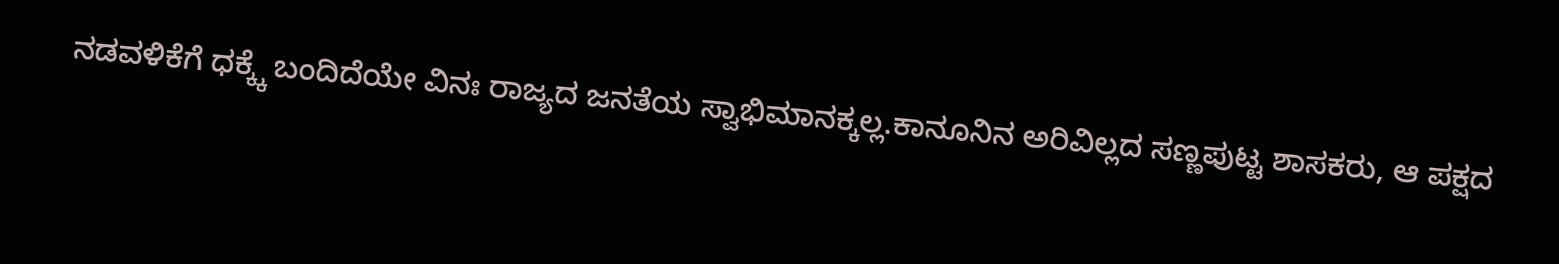ನಡವಳಿಕೆಗೆ ಧಕ್ಕ್ಕೆ ಬಂದಿದೆಯೇ ವಿನಃ ರಾಜ್ಯದ ಜನತೆಯ ಸ್ವಾಭಿಮಾನಕ್ಕಲ್ಲ.ಕಾನೂನಿನ ಅರಿವಿಲ್ಲದ ಸಣ್ಣಪುಟ್ಟ ಶಾಸಕರು, ಆ ಪಕ್ಷದ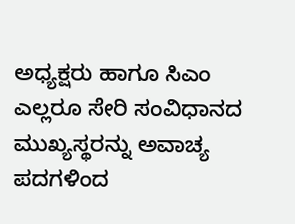ಅಧ್ಯಕ್ಷರು ಹಾಗೂ ಸಿಎಂ ಎಲ್ಲರೂ ಸೇರಿ ಸಂವಿಧಾನದ ಮುಖ್ಯಸ್ಥರನ್ನು ಅವಾಚ್ಯ ಪದಗಳಿಂದ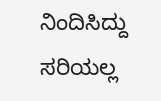ನಿಂದಿಸಿದ್ದು ಸರಿಯಲ್ಲ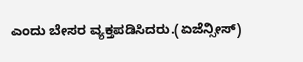ಎಂದು ಬೇಸರ ವ್ಯಕ್ತಪಡಿಸಿದರು.(ಏಜೆನ್ಸೀಸ್)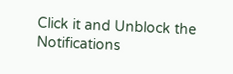Click it and Unblock the Notifications